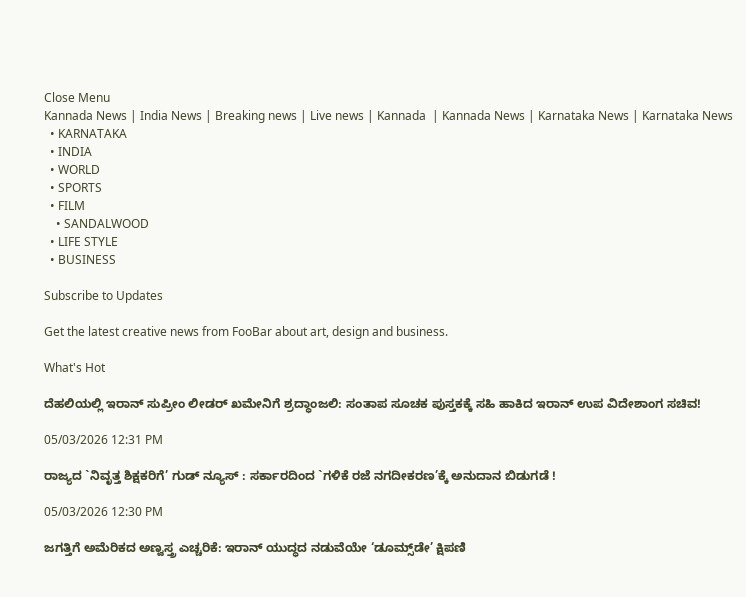Close Menu
Kannada News | India News | Breaking news | Live news | Kannada  | Kannada News | Karnataka News | Karnataka News
  • KARNATAKA
  • INDIA
  • WORLD
  • SPORTS
  • FILM
    • SANDALWOOD
  • LIFE STYLE
  • BUSINESS

Subscribe to Updates

Get the latest creative news from FooBar about art, design and business.

What's Hot

ದೆಹಲಿಯಲ್ಲಿ ಇರಾನ್ ಸುಪ್ರೀಂ ಲೀಡರ್ ಖಮೇನಿಗೆ ಶ್ರದ್ಧಾಂಜಲಿ: ಸಂತಾಪ ಸೂಚಕ ಪುಸ್ತಕಕ್ಕೆ ಸಹಿ ಹಾಕಿದ ಇರಾನ್ ಉಪ ವಿದೇಶಾಂಗ ಸಚಿವ!

05/03/2026 12:31 PM

ರಾಜ್ಯದ `ನಿವೃತ್ತ ಶಿಕ್ಷಕರಿಗೆ’ ಗುಡ್ ನ್ಯೂಸ್ : ಸರ್ಕಾರದಿಂದ `ಗಳಿಕೆ ರಜೆ ನಗದೀಕರಣ’ಕ್ಕೆ ಅನುದಾನ ಬಿಡುಗಡೆ !

05/03/2026 12:30 PM

ಜಗತ್ತಿಗೆ ಅಮೆರಿಕದ ಅಣ್ವಸ್ತ್ರ ಎಚ್ಚರಿಕೆ: ಇರಾನ್ ಯುದ್ಧದ ನಡುವೆಯೇ ‘ಡೂಮ್ಸ್‌ಡೇ’ ಕ್ಷಿಪಣಿ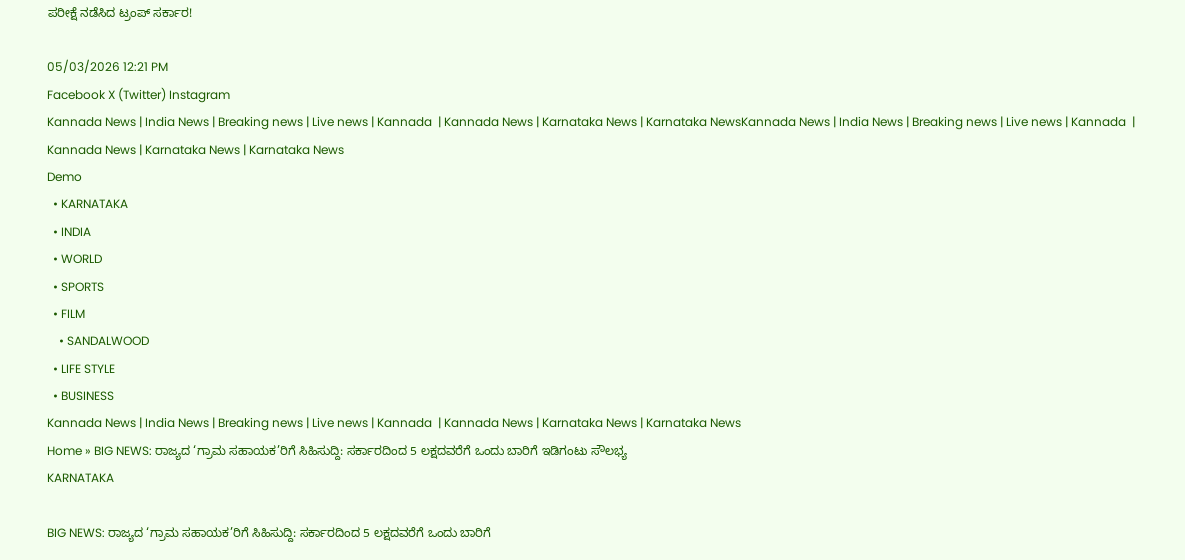ಪರೀಕ್ಷೆ ನಡೆಸಿದ ಟ್ರಂಪ್ ಸರ್ಕಾರ!

05/03/2026 12:21 PM
Facebook X (Twitter) Instagram
Kannada News | India News | Breaking news | Live news | Kannada  | Kannada News | Karnataka News | Karnataka NewsKannada News | India News | Breaking news | Live news | Kannada  | Kannada News | Karnataka News | Karnataka News
Demo
  • KARNATAKA
  • INDIA
  • WORLD
  • SPORTS
  • FILM
    • SANDALWOOD
  • LIFE STYLE
  • BUSINESS
Kannada News | India News | Breaking news | Live news | Kannada  | Kannada News | Karnataka News | Karnataka News
Home » BIG NEWS: ರಾಜ್ಯದ ‘ಗ್ರಾಮ ಸಹಾಯಕ’ರಿಗೆ ಸಿಹಿಸುದ್ದಿ: ಸರ್ಕಾರದಿಂದ 5 ಲಕ್ಷದವರೆಗೆ ಒಂದು ಬಾರಿಗೆ ಇಡಿಗಂಟು ಸೌಲಭ್ಯ
KARNATAKA

BIG NEWS: ರಾಜ್ಯದ ‘ಗ್ರಾಮ ಸಹಾಯಕ’ರಿಗೆ ಸಿಹಿಸುದ್ದಿ: ಸರ್ಕಾರದಿಂದ 5 ಲಕ್ಷದವರೆಗೆ ಒಂದು ಬಾರಿಗೆ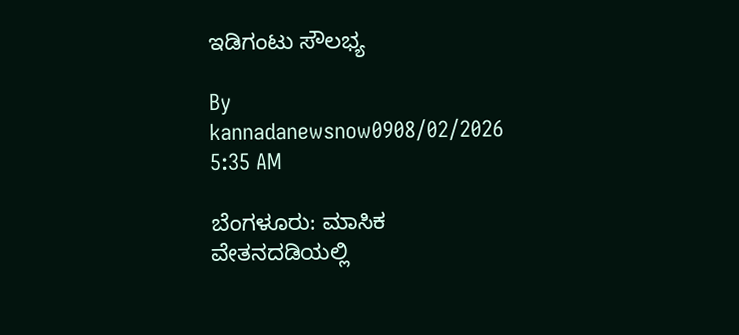ಇಡಿಗಂಟು ಸೌಲಭ್ಯ

By kannadanewsnow0908/02/2026 5:35 AM

ಬೆಂಗಳೂರು: ಮಾಸಿಕ ವೇತನದಡಿಯಲ್ಲಿ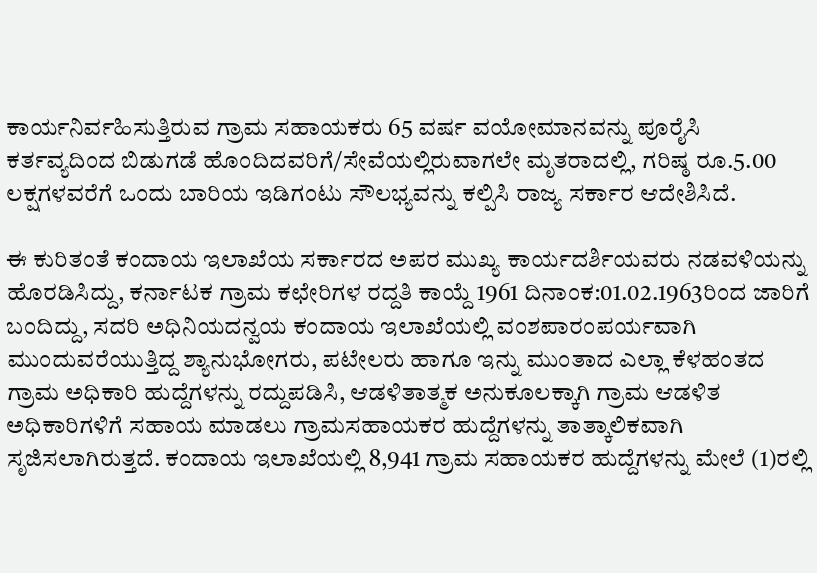ಕಾರ್ಯನಿರ್ವಹಿಸುತ್ತಿರುವ ಗ್ರಾಮ ಸಹಾಯಕರು 65 ವರ್ಷ ವಯೋಮಾನವನ್ನು ಪೂರೈಸಿ ಕರ್ತವ್ಯದಿಂದ ಬಿಡುಗಡೆ ಹೊಂದಿದವರಿಗೆ/ಸೇವೆಯಲ್ಲಿರುವಾಗಲೇ ಮೃತರಾದಲ್ಲಿ, ಗರಿಷ್ಠ ರೂ.5.00 ಲಕ್ಷಗಳವರೆಗೆ ಒಂದು ಬಾರಿಯ ಇಡಿಗಂಟು ಸೌಲಭ್ಯವನ್ನು ಕಲ್ಪಿಸಿ ರಾಜ್ಯ ಸರ್ಕಾರ ಆದೇಶಿಸಿದೆ.

ಈ ಕುರಿತಂತೆ ಕಂದಾಯ ಇಲಾಖೆಯ ಸರ್ಕಾರದ ಅಪರ ಮುಖ್ಯ ಕಾರ್ಯದರ್ಶಿಯವರು ನಡವಳಿಯನ್ನು ಹೊರಡಿಸಿದ್ದು, ಕರ್ನಾಟಕ ಗ್ರಾಮ ಕಛೇರಿಗಳ ರದ್ದತಿ ಕಾಯ್ದೆ 1961 ದಿನಾಂಕ:01.02.1963ರಿಂದ ಜಾರಿಗೆ ಬಂದಿದ್ದು, ಸದರಿ ಅಧಿನಿಯದನ್ವಯ ಕಂದಾಯ ಇಲಾಖೆಯಲ್ಲಿ ವಂಶಪಾರಂಪರ್ಯವಾಗಿ ಮುಂದುವರೆಯುತ್ತಿದ್ದ ಶ್ಯಾನುಭೋಗರು, ಪಟೇಲರು ಹಾಗೂ ಇನ್ನು ಮುಂತಾದ ಎಲ್ಲಾ ಕೆಳಹಂತದ ಗ್ರಾಮ ಅಧಿಕಾರಿ ಹುದ್ದೆಗಳನ್ನು ರದ್ದುಪಡಿಸಿ, ಆಡಳಿತಾತ್ಮಕ ಅನುಕೂಲಕ್ಕಾಗಿ ಗ್ರಾಮ ಆಡಳಿತ ಅಧಿಕಾರಿಗಳಿಗೆ ಸಹಾಯ ಮಾಡಲು ಗ್ರಾಮಸಹಾಯಕರ ಹುದ್ದೆಗಳನ್ನು ತಾತ್ಕಾಲಿಕವಾಗಿ ಸೃಜಿಸಲಾಗಿರುತ್ತದೆ. ಕಂದಾಯ ಇಲಾಖೆಯಲ್ಲಿ 8,941 ಗ್ರಾಮ ಸಹಾಯಕರ ಹುದ್ದೆಗಳನ್ನು ಮೇಲೆ (1)ರಲ್ಲಿ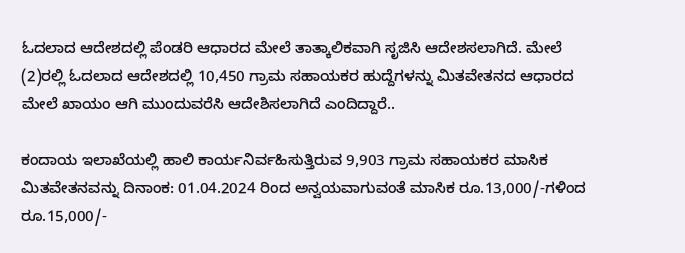ಓದಲಾದ ಆದೇಶದಲ್ಲಿ ಪೆಂಡರಿ ಆಧಾರದ ಮೇಲೆ ತಾತ್ಕಾಲಿಕವಾಗಿ ಸೃಜಿಸಿ ಆದೇಶಸಲಾಗಿದೆ. ಮೇಲೆ (2)ರಲ್ಲಿ ಓದಲಾದ ಆದೇಶದಲ್ಲಿ 10,450 ಗ್ರಾಮ ಸಹಾಯಕರ ಹುದ್ದೆಗಳನ್ನು ಮಿತವೇತನದ ಆಧಾರದ ಮೇಲೆ ಖಾಯಂ ಆಗಿ ಮುಂದುವರೆಸಿ ಆದೇಶಿಸಲಾಗಿದೆ ಎಂದಿದ್ದಾರೆ..

ಕಂದಾಯ ಇಲಾಖೆಯಲ್ಲಿ ಹಾಲಿ ಕಾರ್ಯನಿರ್ವಹಿಸುತ್ತಿರುವ 9,903 ಗ್ರಾಮ ಸಹಾಯಕರ ಮಾಸಿಕ ಮಿತವೇತನವನ್ನು ದಿನಾಂಕ: 01.04.2024 ರಿಂದ ಅನ್ವಯವಾಗುವಂತೆ ಮಾಸಿಕ ರೂ.13,000/-ಗಳಿಂದ ರೂ.15,000/-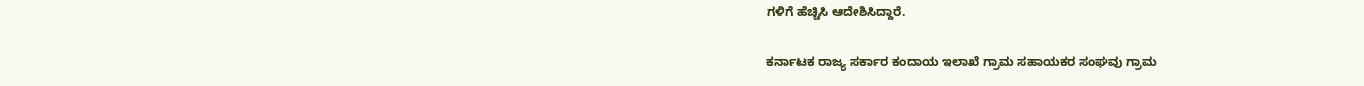ಗಳಿಗೆ ಹೆಚ್ಚಿಸಿ ಆದೇಶಿಸಿದ್ದಾರೆ.

ಕರ್ನಾಟಕ ರಾಜ್ಯ ಸರ್ಕಾರ ಕಂದಾಯ ಇಲಾಖೆ ಗ್ರಾಮ ಸಹಾಯಕರ ಸಂಘವು ಗ್ರಾಮ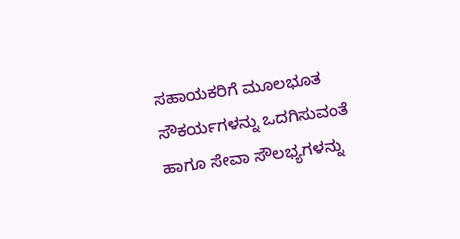ಸಹಾಯಕರಿಗೆ ಮೂಲಭೂತ ಸೌಕರ್ಯಗಳನ್ನು ಒದಗಿಸುವಂತೆ ಹಾಗೂ ಸೇವಾ ಸೌಲಭ್ಯಗಳನ್ನು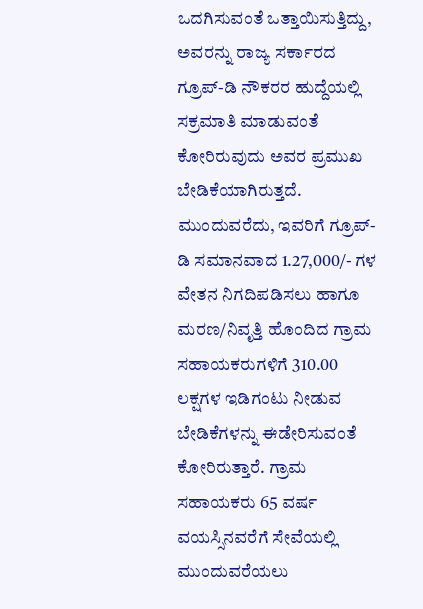ಒದಗಿಸುವಂತೆ ಒತ್ತಾಯಿಸುತ್ತಿದ್ದು, ಅವರನ್ನು ರಾಜ್ಯ ಸರ್ಕಾರದ ಗ್ರೂಪ್-ಡಿ ನೌಕರರ ಹುದ್ದೆಯಲ್ಲಿ ಸಕ್ರಮಾತಿ ಮಾಡುವಂತೆ ಕೋರಿರುವುದು ಅವರ ಪ್ರಮುಖ ಬೇಡಿಕೆಯಾಗಿರುತ್ತದೆ. ಮುಂದುವರೆದು, ಇವರಿಗೆ ಗ್ರೂಪ್-ಡಿ ಸಮಾನವಾದ 1.27,000/- ಗಳ ವೇತನ ನಿಗದಿಪಡಿಸಲು ಹಾಗೂ ಮರಣ/ನಿವೃತ್ತಿ ಹೊಂದಿದ ಗ್ರಾಮ ಸಹಾಯಕರುಗಳಿಗೆ 310.00 ಲಕ್ಷಗಳ ಇಡಿಗಂಟು ನೀಡುವ ಬೇಡಿಕೆಗಳನ್ನು ಈಡೇರಿಸುವಂತೆ ಕೋರಿರುತ್ತಾರೆ. ಗ್ರಾಮ ಸಹಾಯಕರು 65 ವರ್ಷ ವಯಸ್ಸಿನವರೆಗೆ ಸೇವೆಯಲ್ಲಿ ಮುಂದುವರೆಯಲು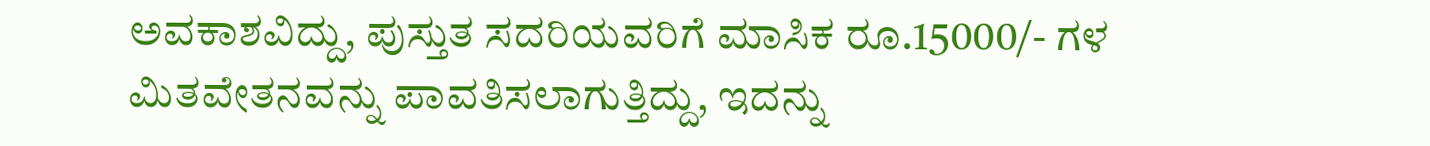ಅವಕಾಶವಿದ್ದು, ಪುಸ್ತುತ ಸದರಿಯವರಿಗೆ ಮಾಸಿಕ ರೂ.15000/- ಗಳ ಮಿತವೇತನವನ್ನು ಪಾವತಿಸಲಾಗುತ್ತಿದ್ದು, ಇದನ್ನು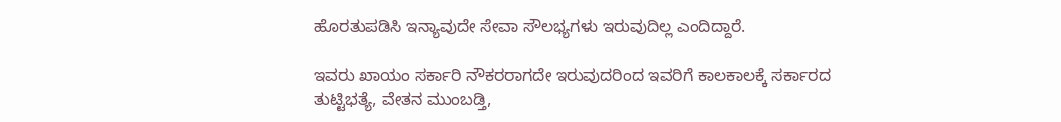ಹೊರತುಪಡಿಸಿ ಇನ್ಯಾವುದೇ ಸೇವಾ ಸೌಲಭ್ಯಗಳು ಇರುವುದಿಲ್ಲ ಎಂದಿದ್ದಾರೆ.

ಇವರು ಖಾಯಂ ಸರ್ಕಾರಿ ನೌಕರರಾಗದೇ ಇರುವುದರಿಂದ ಇವರಿಗೆ ಕಾಲಕಾಲಕ್ಕೆ ಸರ್ಕಾರದ ತುಟ್ಟಿಭತ್ಯೆ, ವೇತನ ಮುಂಬಡ್ತಿ,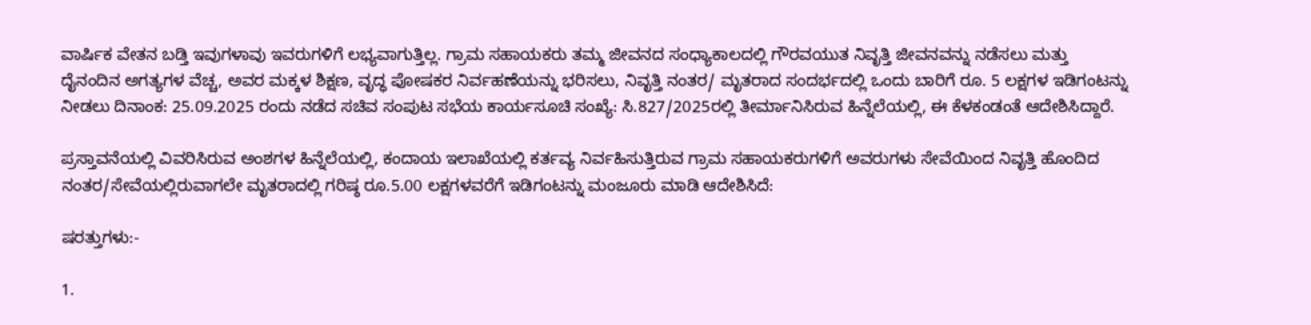ವಾರ್ಷಿಕ ವೇತನ ಬಡ್ತಿ ಇವುಗಳಾವು ಇವರುಗಳಿಗೆ ಲಭ್ಯವಾಗುತ್ತಿಲ್ಲ. ಗ್ರಾಮ ಸಹಾಯಕರು ತಮ್ಮ ಜೀವನದ ಸಂಧ್ಯಾಕಾಲದಲ್ಲಿ ಗೌರವಯುತ ನಿವೃತ್ತಿ ಜೀವನವನ್ನು ನಡೆಸಲು ಮತ್ತು ದೈನಂದಿನ ಅಗತ್ಯಗಳ ವೆಚ್ಚ, ಅವರ ಮಕ್ಕಳ ಶಿಕ್ಷಣ, ವೃದ್ಧ ಪೋಷಕರ ನಿರ್ವಹಣೆಯನ್ನು ಭರಿಸಲು, ನಿವೃತ್ತಿ ನಂತರ/ ಮೃತರಾದ ಸಂದರ್ಭದಲ್ಲಿ ಒಂದು ಬಾರಿಗೆ ರೂ. 5 ಲಕ್ಷಗಳ ಇಡಿಗಂಟನ್ನು ನೀಡಲು ದಿನಾಂಕ: 25.09.2025 ರಂದು ನಡೆದ ಸಚಿವ ಸಂಪುಟ ಸಭೆಯ ಕಾರ್ಯಸೂಚಿ ಸಂಖ್ಯೆ: ಸಿ.827/2025ರಲ್ಲಿ ತೀರ್ಮಾನಿಸಿರುವ ಹಿನ್ನೆಲೆಯಲ್ಲಿ, ಈ ಕೆಳಕಂಡಂತೆ ಆದೇಶಿಸಿದ್ದಾರೆ.

ಪ್ರಸ್ತಾವನೆಯಲ್ಲಿ ವಿವರಿಸಿರುವ ಅಂಶಗಳ ಹಿನ್ನೆಲೆಯಲ್ಲಿ, ಕಂದಾಯ ಇಲಾಖೆಯಲ್ಲಿ ಕರ್ತವ್ಯ ನಿರ್ವಹಿಸುತ್ತಿರುವ ಗ್ರಾಮ ಸಹಾಯಕರುಗಳಿಗೆ ಅವರುಗಳು ಸೇವೆಯಿಂದ ನಿವೃತ್ತಿ ಹೊಂದಿದ ನಂತರ/ಸೇವೆಯಲ್ಲಿರುವಾಗಲೇ ಮೃತರಾದಲ್ಲಿ ಗರಿಷ್ಠ ರೂ.5.00 ಲಕ್ಷಗಳವರೆಗೆ ಇಡಿಗಂಟನ್ನು ಮಂಜೂರು ಮಾಡಿ ಆದೇಶಿಸಿದೆ:

ಷರತ್ತುಗಳು:-

1.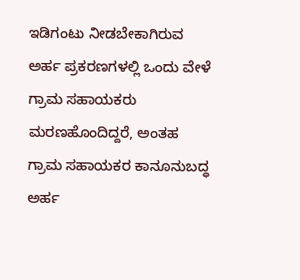ಇಡಿಗಂಟು ನೀಡಬೇಕಾಗಿರುವ ಅರ್ಹ ಪ್ರಕರಣಗಳಲ್ಲಿ ಒಂದು ವೇಳೆ ಗ್ರಾಮ ಸಹಾಯಕರು ಮರಣಹೊಂದಿದ್ದರೆ, ಅಂತಹ ಗ್ರಾಮ ಸಹಾಯಕರ ಕಾನೂನುಬದ್ಧ ಅರ್ಹ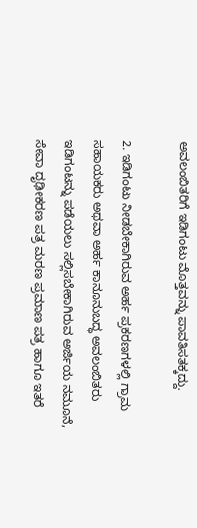ಅವಲಂಬಿತರಿಗೆ ಇಡಿಗಂಟು ಮೊತ್ತವನ್ನು ಪಾವತಿಸತಕ್ಕದ್ದು.

2. ಇಡಿಗಂಟು ನೀಡಬೇಕಾಗಿರುವ ಅರ್ಹ ಪ್ರಕರಣಗಳಲ್ಲಿ ಗ್ರಾಮ ಸಹಾಯಕರು ಅಥವಾ ಅರ್ಹ ಕಾನೂನುಬದ್ಧ ಅವಲಂಬಿತರು ಇಡಿಗಂಟನ್ನು ಪಡೆಯಲು ಸಲ್ಲಿಸಬೇಕಾಗಿರುವ ಅರ್ಜಿಯ ನಮೂನೆ, ಸೇವಾ ದೃಢೀಕರಣ ಪತ್ರ ಮರಣ ಪ್ರಮಾಣ ಪತ್ರ ಹಾಗೂ ಇತರೆ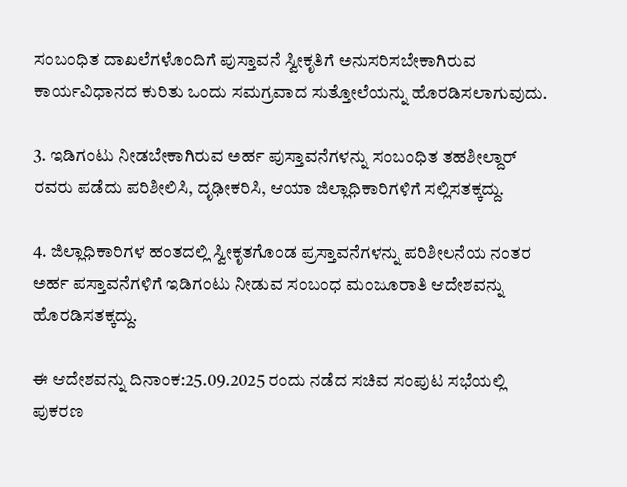ಸಂಬಂಧಿತ ದಾಖಲೆಗಳೊಂದಿಗೆ ಪುಸ್ತಾವನೆ ಸ್ವೀಕೃತಿಗೆ ಅನುಸರಿಸಬೇಕಾಗಿರುವ ಕಾರ್ಯವಿಧಾನದ ಕುರಿತು ಒಂದು ಸಮಗ್ರವಾದ ಸುತ್ತೋಲೆಯನ್ನು ಹೊರಡಿಸಲಾಗುವುದು.

3. ಇಡಿಗಂಟು ನೀಡಬೇಕಾಗಿರುವ ಅರ್ಹ ಪುಸ್ತಾವನೆಗಳನ್ನು ಸಂಬಂಧಿತ ತಹಶೀಲ್ದಾರ್ ರವರು ಪಡೆದು ಪರಿಶೀಲಿಸಿ, ದೃಢೀಕರಿಸಿ, ಆಯಾ ಜಿಲ್ಲಾಧಿಕಾರಿಗಳಿಗೆ ಸಲ್ಲಿಸತಕ್ಕದ್ದು.

4. ಜಿಲ್ಲಾಧಿಕಾರಿಗಳ ಹಂತದಲ್ಲಿ ಸ್ವೀಕೃತಗೊಂಡ ಪ್ರಸ್ತಾವನೆಗಳನ್ನು ಪರಿಶೀಲನೆಯ ನಂತರ ಅರ್ಹ ಪಸ್ತಾವನೆಗಳಿಗೆ ಇಡಿಗಂಟು ನೀಡುವ ಸಂಬಂಧ ಮಂಜೂರಾತಿ ಆದೇಶವನ್ನು ಹೊರಡಿಸತಕ್ಕದ್ದು.

ಈ ಆದೇಶವನ್ನು ದಿನಾಂಕ:25.09.2025 ರಂದು ನಡೆದ ಸಚಿವ ಸಂಪುಟ ಸಭೆಯಲ್ಲಿ ಪುಕರಣ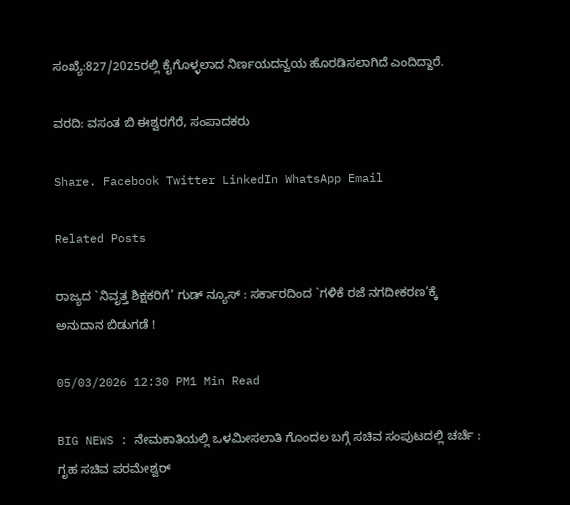ಸಂಖ್ಯೆ:827/2025ರಲ್ಲಿ ಕೈಗೊಳ್ಳಲಾದ ನಿರ್ಣಯದನ್ವಯ ಹೊರಡಿಸಲಾಗಿದೆ ಎಂದಿದ್ದಾರೆ.

ವರದಿ: ವಸಂತ ಬಿ ಈಶ್ವರಗೆರೆ, ಸಂಪಾದಕರು

Share. Facebook Twitter LinkedIn WhatsApp Email

Related Posts

ರಾಜ್ಯದ `ನಿವೃತ್ತ ಶಿಕ್ಷಕರಿಗೆ’ ಗುಡ್ ನ್ಯೂಸ್ : ಸರ್ಕಾರದಿಂದ `ಗಳಿಕೆ ರಜೆ ನಗದೀಕರಣ’ಕ್ಕೆ ಅನುದಾನ ಬಿಡುಗಡೆ !

05/03/2026 12:30 PM1 Min Read

BIG NEWS : ನೇಮಕಾತಿಯಲ್ಲಿ ಒಳಮೀಸಲಾತಿ ಗೊಂದಲ ಬಗ್ಗೆ ಸಚಿವ ಸಂಪುಟದಲ್ಲಿ ಚರ್ಚೆ : ಗೃಹ ಸಚಿವ ಪರಮೇಶ್ವರ್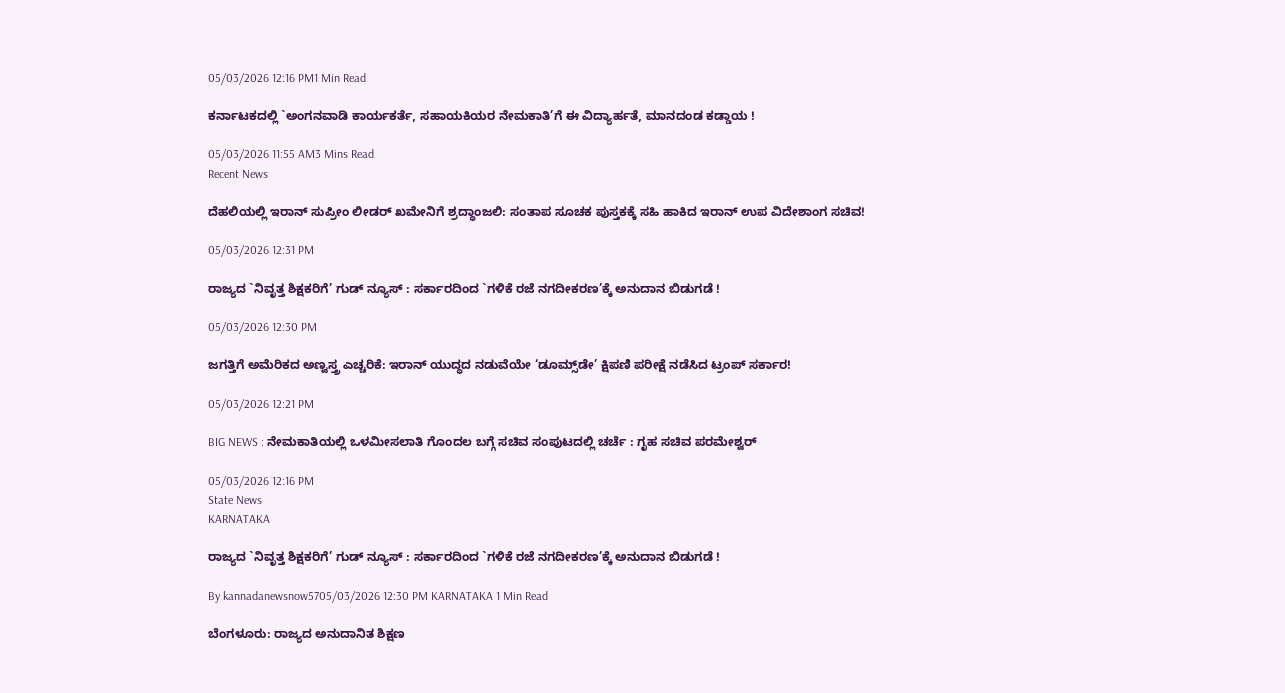05/03/2026 12:16 PM1 Min Read

ಕರ್ನಾಟಕದಲ್ಲಿ `ಅಂಗನವಾಡಿ ಕಾರ್ಯಕರ್ತೆ, ಸಹಾಯಕಿಯರ ನೇಮಕಾತಿ’ಗೆ ಈ ವಿದ್ಯಾರ್ಹತೆ, ಮಾನದಂಡ ಕಡ್ಡಾಯ !

05/03/2026 11:55 AM3 Mins Read
Recent News

ದೆಹಲಿಯಲ್ಲಿ ಇರಾನ್ ಸುಪ್ರೀಂ ಲೀಡರ್ ಖಮೇನಿಗೆ ಶ್ರದ್ಧಾಂಜಲಿ: ಸಂತಾಪ ಸೂಚಕ ಪುಸ್ತಕಕ್ಕೆ ಸಹಿ ಹಾಕಿದ ಇರಾನ್ ಉಪ ವಿದೇಶಾಂಗ ಸಚಿವ!

05/03/2026 12:31 PM

ರಾಜ್ಯದ `ನಿವೃತ್ತ ಶಿಕ್ಷಕರಿಗೆ’ ಗುಡ್ ನ್ಯೂಸ್ : ಸರ್ಕಾರದಿಂದ `ಗಳಿಕೆ ರಜೆ ನಗದೀಕರಣ’ಕ್ಕೆ ಅನುದಾನ ಬಿಡುಗಡೆ !

05/03/2026 12:30 PM

ಜಗತ್ತಿಗೆ ಅಮೆರಿಕದ ಅಣ್ವಸ್ತ್ರ ಎಚ್ಚರಿಕೆ: ಇರಾನ್ ಯುದ್ಧದ ನಡುವೆಯೇ ‘ಡೂಮ್ಸ್‌ಡೇ’ ಕ್ಷಿಪಣಿ ಪರೀಕ್ಷೆ ನಡೆಸಿದ ಟ್ರಂಪ್ ಸರ್ಕಾರ!

05/03/2026 12:21 PM

BIG NEWS : ನೇಮಕಾತಿಯಲ್ಲಿ ಒಳಮೀಸಲಾತಿ ಗೊಂದಲ ಬಗ್ಗೆ ಸಚಿವ ಸಂಪುಟದಲ್ಲಿ ಚರ್ಚೆ : ಗೃಹ ಸಚಿವ ಪರಮೇಶ್ವರ್

05/03/2026 12:16 PM
State News
KARNATAKA

ರಾಜ್ಯದ `ನಿವೃತ್ತ ಶಿಕ್ಷಕರಿಗೆ’ ಗುಡ್ ನ್ಯೂಸ್ : ಸರ್ಕಾರದಿಂದ `ಗಳಿಕೆ ರಜೆ ನಗದೀಕರಣ’ಕ್ಕೆ ಅನುದಾನ ಬಿಡುಗಡೆ !

By kannadanewsnow5705/03/2026 12:30 PM KARNATAKA 1 Min Read

ಬೆಂಗಳೂರು: ರಾಜ್ಯದ ಅನುದಾನಿತ ಶಿಕ್ಷಣ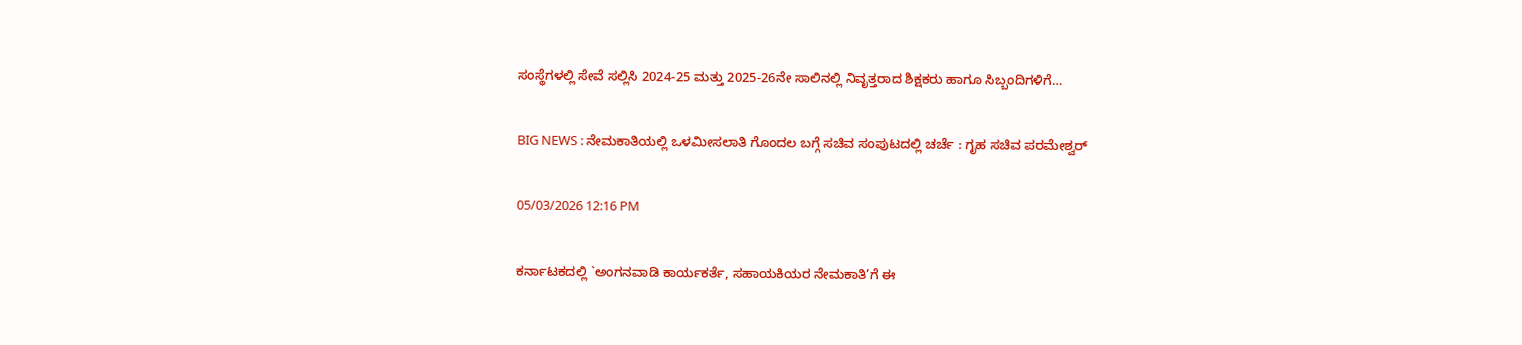ಸಂಸ್ಥೆಗಳಲ್ಲಿ ಸೇವೆ ಸಲ್ಲಿಸಿ 2024-25 ಮತ್ತು 2025-26ನೇ ಸಾಲಿನಲ್ಲಿ ನಿವೃತ್ತರಾದ ಶಿಕ್ಷಕರು ಹಾಗೂ ಸಿಬ್ಬಂದಿಗಳಿಗೆ…

BIG NEWS : ನೇಮಕಾತಿಯಲ್ಲಿ ಒಳಮೀಸಲಾತಿ ಗೊಂದಲ ಬಗ್ಗೆ ಸಚಿವ ಸಂಪುಟದಲ್ಲಿ ಚರ್ಚೆ : ಗೃಹ ಸಚಿವ ಪರಮೇಶ್ವರ್

05/03/2026 12:16 PM

ಕರ್ನಾಟಕದಲ್ಲಿ `ಅಂಗನವಾಡಿ ಕಾರ್ಯಕರ್ತೆ, ಸಹಾಯಕಿಯರ ನೇಮಕಾತಿ’ಗೆ ಈ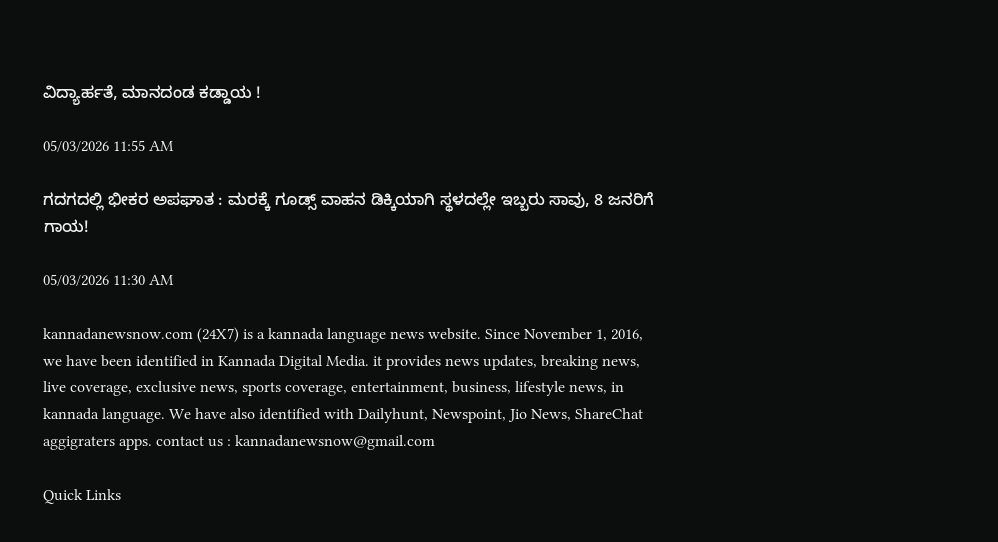ವಿದ್ಯಾರ್ಹತೆ, ಮಾನದಂಡ ಕಡ್ಡಾಯ !

05/03/2026 11:55 AM

ಗದಗದಲ್ಲಿ ಭೀಕರ ಅಪಘಾತ : ಮರಕ್ಕೆ ಗೂಡ್ಸ್ ವಾಹನ ಡಿಕ್ಕಿಯಾಗಿ ಸ್ಥಳದಲ್ಲೇ ಇಬ್ಬರು ಸಾವು, 8 ಜನರಿಗೆ ಗಾಯ!

05/03/2026 11:30 AM

kannadanewsnow.com (24X7) is a kannada language news website. Since November 1, 2016, we have been identified in Kannada Digital Media. it provides news updates, breaking news, live coverage, exclusive news, sports coverage, entertainment, business, lifestyle news, in kannada language. We have also identified with Dailyhunt, Newspoint, Jio News, ShareChat aggigraters apps. contact us : kannadanewsnow@gmail.com

Quick Links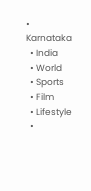• Karnataka
  • India
  • World
  • Sports
  • Film
  • Lifestyle
  •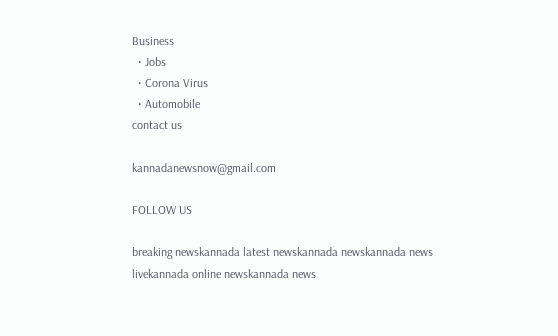Business
  • Jobs
  • Corona Virus
  • Automobile
contact us

kannadanewsnow@gmail.com

FOLLOW US

breaking newskannada latest newskannada newskannada news livekannada online newskannada news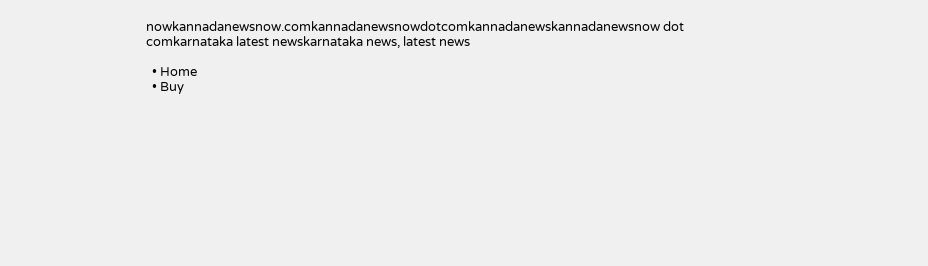nowkannadanewsnow.comkannadanewsnowdotcomkannadanewskannadanewsnow dot comkarnataka latest newskarnataka news, latest news

  • Home
  • Buy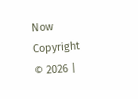Now
Copyright © 2026 |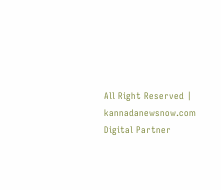All Right Reserved | kannadanewsnow.com
Digital Partner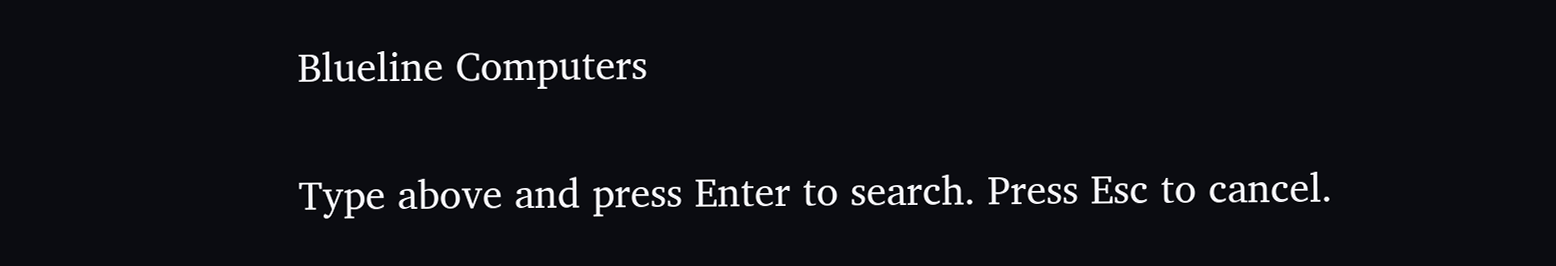Blueline Computers

Type above and press Enter to search. Press Esc to cancel.